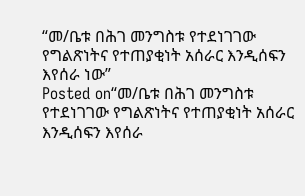“መ/ቤቱ በሕገ መንግስቱ የተደነገገው የግልጽነትና የተጠያቂነት አሰራር እንዲሰፍን እየሰራ ነው”
Posted on“መ/ቤቱ በሕገ መንግስቱ የተደነገገው የግልጽነትና የተጠያቂነት አሰራር እንዲሰፍን እየሰራ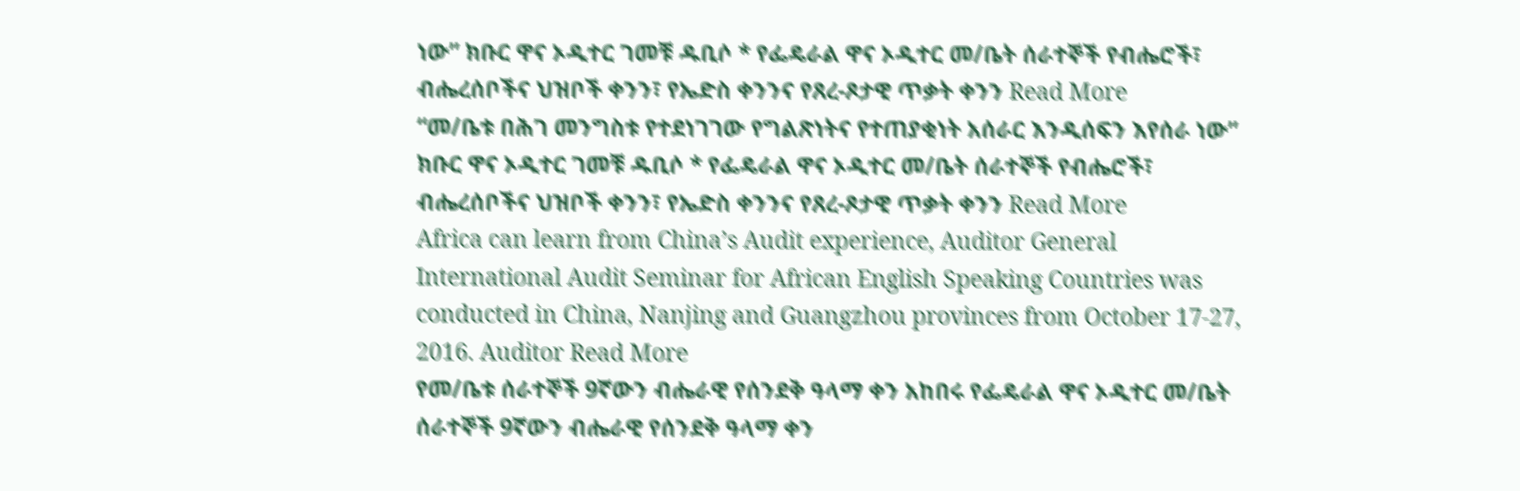ነው” ክቡር ዋና ኦዲተር ገመቹ ዱቢሶ * የፌዴራል ዋና ኦዲተር መ/ቤት ሰራተኞች የብሔሮች፣ ብሔረሰቦችና ህዝቦች ቀንን፣ የኤድስ ቀንንና የጸረ-ጾታዊ ጥቃት ቀንን Read More
“መ/ቤቱ በሕገ መንግስቱ የተደነገገው የግልጽነትና የተጠያቂነት አሰራር እንዲሰፍን እየሰራ ነው” ክቡር ዋና ኦዲተር ገመቹ ዱቢሶ * የፌዴራል ዋና ኦዲተር መ/ቤት ሰራተኞች የብሔሮች፣ ብሔረሰቦችና ህዝቦች ቀንን፣ የኤድስ ቀንንና የጸረ-ጾታዊ ጥቃት ቀንን Read More
Africa can learn from China’s Audit experience, Auditor General International Audit Seminar for African English Speaking Countries was conducted in China, Nanjing and Guangzhou provinces from October 17-27, 2016. Auditor Read More
የመ/ቤቱ ሰራተኞች 9ኛውን ብሔራዊ የሰንደቅ ዓላማ ቀን አከበሩ የፌዴራል ዋና ኦዲተር መ/ቤት ሰራተኞች 9ኛውን ብሔራዊ የሰንደቅ ዓላማ ቀን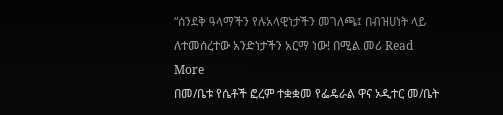“ሰንደቅ ዓላማችን የሉአላዊነታችን መገለጫ፤ በብዝሀነት ላይ ለተመሰረተው አንድነታችን አርማ ነው! በሚል መሪ Read More
በመ/ቤቱ የሴቶች ፎረም ተቋቋመ የፌዴራል ዋና ኦዲተር መ/ቤት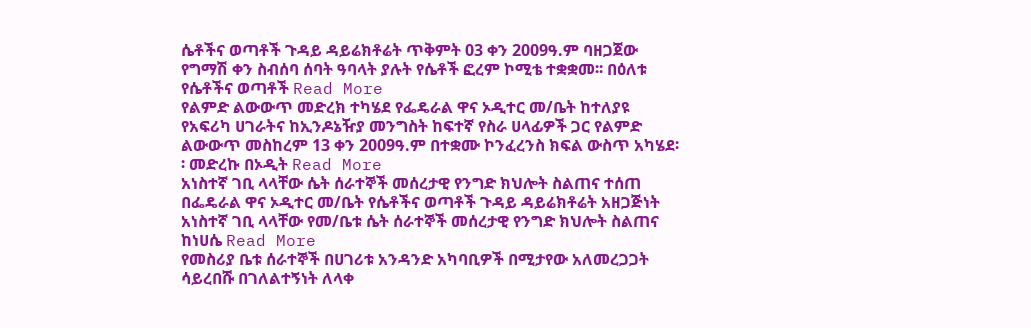ሴቶችና ወጣቶች ጉዳይ ዳይሬክቶሬት ጥቅምት 03 ቀን 2009ዓ.ም ባዘጋጀው የግማሽ ቀን ስብሰባ ሰባት ዓባላት ያሉት የሴቶች ፎረም ኮሚቴ ተቋቋመ፡፡ በዕለቱ የሴቶችና ወጣቶች Read More
የልምድ ልውውጥ መድረክ ተካሄደ የፌዴራል ዋና ኦዲተር መ/ቤት ከተለያዩ የአፍሪካ ሀገራትና ከኢንዶኔዥያ መንግስት ከፍተኛ የስራ ሀላፊዎች ጋር የልምድ ልውውጥ መስከረም 13 ቀን 2009ዓ.ም በተቋሙ ኮንፈረንስ ክፍል ውስጥ አካሄደ፡፡ መድረኩ በኦዲት Read More
አነስተኛ ገቢ ላላቸው ሴት ሰራተኞች መሰረታዊ የንግድ ክህሎት ስልጠና ተሰጠ በፌዴራል ዋና ኦዲተር መ/ቤት የሴቶችና ወጣቶች ጉዳይ ዳይሬክቶሬት አዘጋጅነት አነስተኛ ገቢ ላላቸው የመ/ቤቱ ሴት ሰራተኞች መሰረታዊ የንግድ ክህሎት ስልጠና ከነሀሴ Read More
የመስሪያ ቤቱ ሰራተኞች በሀገሪቱ አንዳንድ አካባቢዎች በሚታየው አለመረጋጋት ሳይረበሹ በገለልተኝነት ለላቀ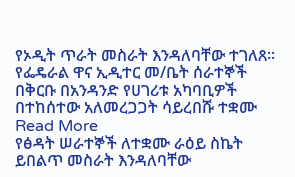የኦዲት ጥራት መስራት እንዳለባቸው ተገለጸ፡፡ የፌዴራል ዋና ኢዲተር መ/ቤት ሰራተኞች በቅርቡ በአንዳንድ የሀገሪቱ አካባቢዎች በተከሰተው አለመረጋጋት ሳይረበሹ ተቋሙ Read More
የፅዳት ሠራተኞች ለተቋሙ ራዕይ ስኬት ይበልጥ መስራት እንዳለባቸው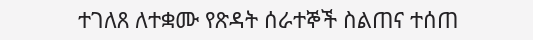ተገለጸ ለተቋሙ የጽዳት ሰራተኞች ስልጠና ተሰጠ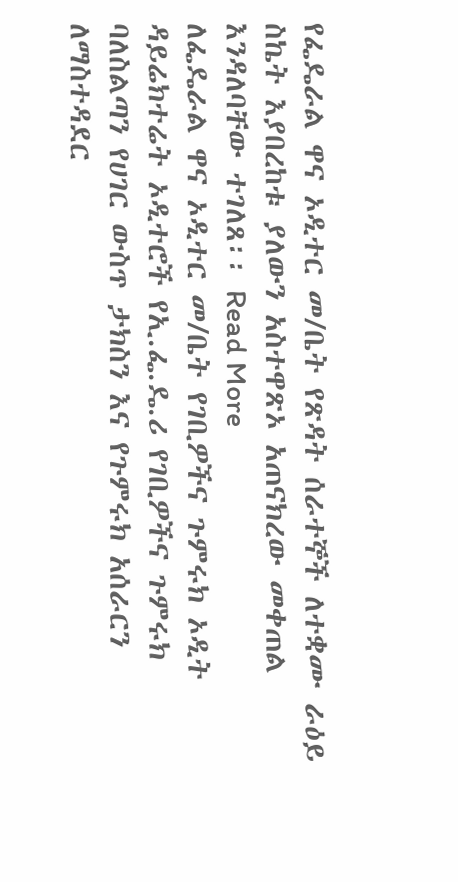የፌዴራል ዋና ኦዲተር መ/ቤት የጽዳት ሰራተኞች ለተቋሙ ራዕይ ስኬት እያበረከቱ ያለውን አስተዋጽኦ አጠናክረው መቀጠል እንዳለባቸው ተገለጸ፡፡ Read More
ለፌዴራል ዋና ኦዲተር መ/ቤት የገቢዎችና ጉምሩክ ኦዲት ዳይሬክተሬት ኦዲተሮች የኢ.ፌ.ዴ.ሪ የገቢዎችና ጉምሩክ ባለስልጣን የሀገር ውስጥ ታክስን እና የጉምሩክ አሰራርን ለማስተዳደር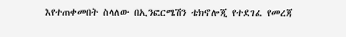እየተጠቀመበት ስላለው በኢንፎርሜሽን ቴክኖሎጂ የተደገፈ የመረጃ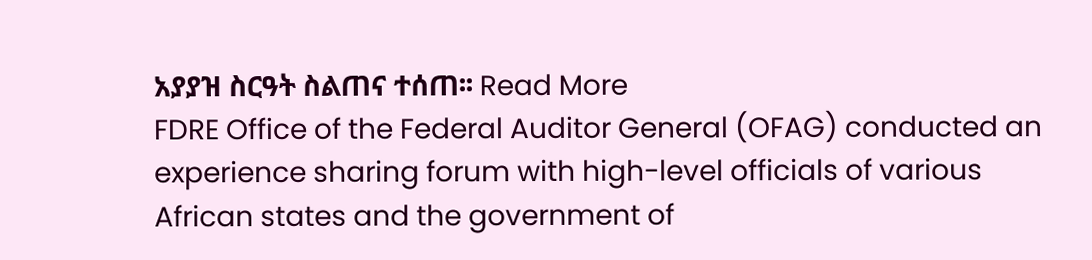አያያዝ ስርዓት ስልጠና ተሰጠ፡፡ Read More
FDRE Office of the Federal Auditor General (OFAG) conducted an experience sharing forum with high-level officials of various African states and the government of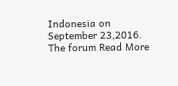Indonesia on September 23,2016. The forum Read More